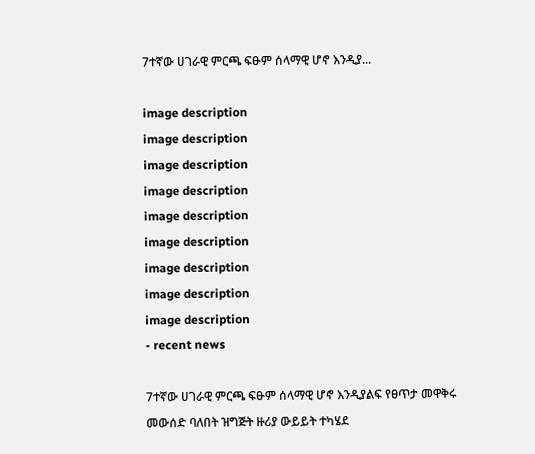7ተኛው ሀገራዊ ምርጫ ፍፁም ሰላማዊ ሆኖ እንዲያ...

image description
image description
image description
image description
image description
image description
image description
image description
image description
- recent news

7ተኛው ሀገራዊ ምርጫ ፍፁም ሰላማዊ ሆኖ እንዲያልፍ የፀጥታ መዋቅሩ መውሰድ ባለበት ዝግጅት ዙሪያ ውይይት ተካሄደ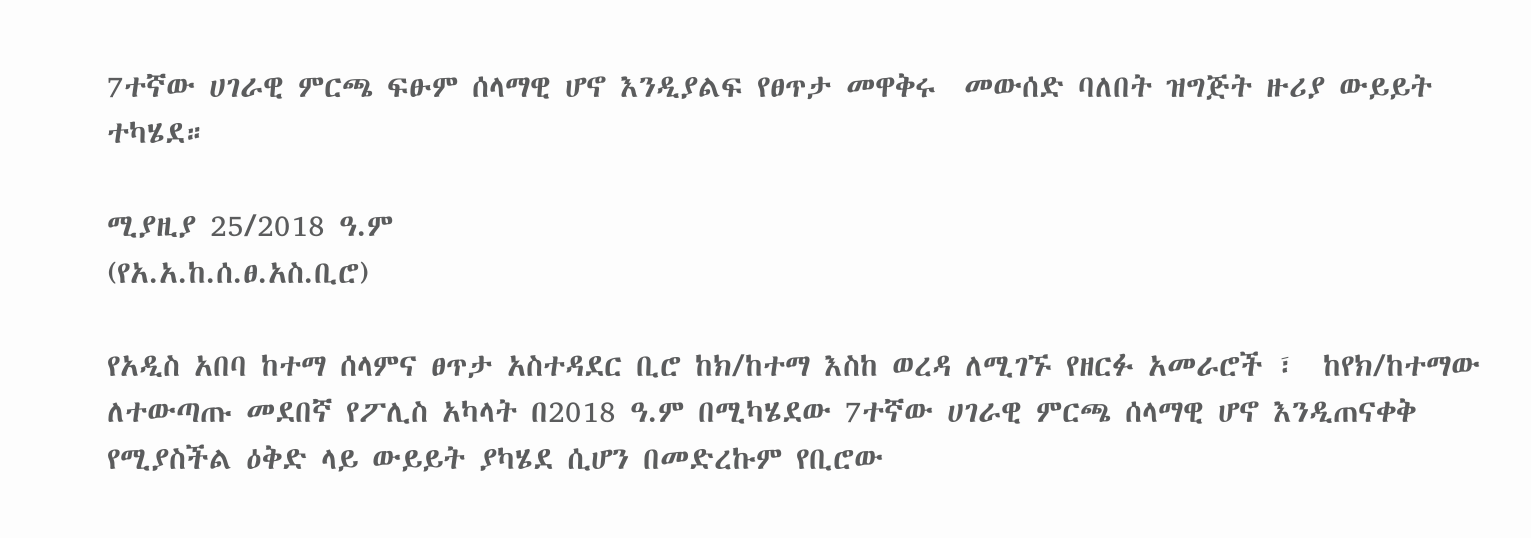7ተኛው ሀገራዊ ምርጫ ፍፁም ሰላማዊ ሆኖ እንዲያልፍ የፀጥታ መዋቅሩ  መውሰድ ባለበት ዝግጅት ዙሪያ ውይይት ተካሄደ።

ሚያዚያ 25/2018 ዓ.ም
(የአ.አ.ከ.ሰ.ፀ.አስ.ቢሮ)

የአዲስ አበባ ከተማ ሰላምና ፀጥታ አስተዳደር ቢሮ ከክ/ከተማ እስከ ወረዳ ለሚገኙ የዘርፉ አመራሮች ፣  ከየክ/ከተማው ለተውጣጡ መደበኛ የፖሊስ አካላት በ2018 ዓ.ም በሚካሄደው 7ተኛው ሀገራዊ ምርጫ ሰላማዊ ሆኖ እንዲጠናቀቅ የሚያስችል ዕቅድ ላይ ውይይት ያካሄደ ሲሆን በመድረኩም የቢሮው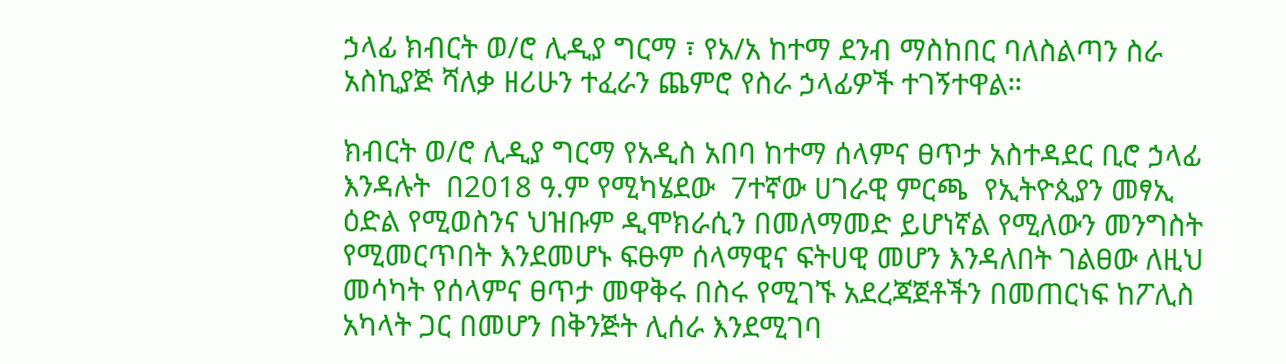ኃላፊ ክብርት ወ/ሮ ሊዲያ ግርማ ፣ የአ/አ ከተማ ደንብ ማስከበር ባለስልጣን ስራ አስኪያጅ ሻለቃ ዘሪሁን ተፈራን ጨምሮ የስራ ኃላፊዎች ተገኝተዋል።

ክብርት ወ/ሮ ሊዲያ ግርማ የአዲስ አበባ ከተማ ሰላምና ፀጥታ አስተዳደር ቢሮ ኃላፊ እንዳሉት  በ2018 ዓ.ም የሚካሄደው  7ተኛው ሀገራዊ ምርጫ  የኢትዮጲያን መፃኢ ዕድል የሚወስንና ህዝቡም ዲሞክራሲን በመለማመድ ይሆነኛል የሚለውን መንግስት የሚመርጥበት እንደመሆኑ ፍፁም ሰላማዊና ፍትሀዊ መሆን እንዳለበት ገልፀው ለዚህ መሳካት የሰላምና ፀጥታ መዋቅሩ በስሩ የሚገኙ አደረጃጀቶችን በመጠርነፍ ከፖሊስ አካላት ጋር በመሆን በቅንጅት ሊሰራ እንደሚገባ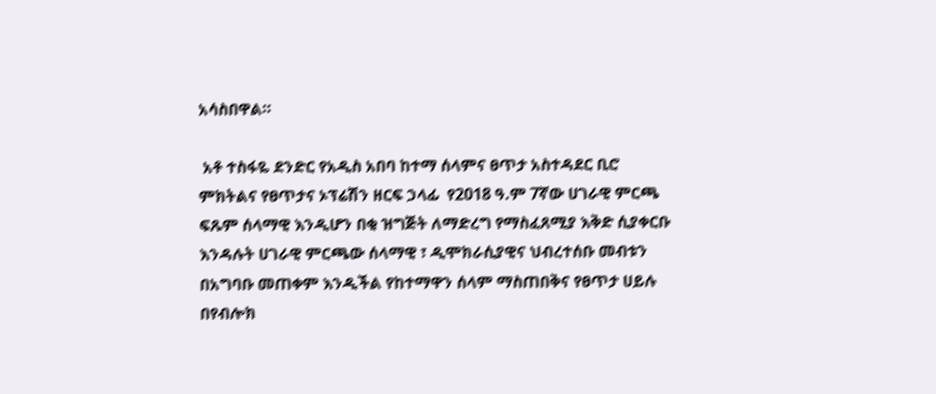አሳስበዋል።

 አቶ ተስፋዬ ደንድር የአዲስ አበባ ከተማ ሰላምና ፀጥታ አስተዳደር ቢሮ ምክትልና የፀጥታና ኦፕሬሽን ዘርፍ ኃላፊ  የ2018 ዓ.ም 7ኛው ሀገራዊ ምርጫ ፍጹም ሰላማዊ እንዲሆን በቂ ዝግጅት ለማድረግ የማስፈጸሚያ እቅድ ሲያቀርቡ እንዳሉት ሀገራዊ ምርጫው ሰላማዊ ፣ ዲሞክራሲያዊና ህብረተሰቡ መብቱን በአግባቡ መጠቀም እንዲችል የከተማዋን ሰላም ማስጠበቅና የፀጥታ ሀይሉ በየብሎክ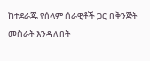ከተደራጁ የሰላም ሰራዊቶች ጋር በቅንጅት መስራት እንዳለበት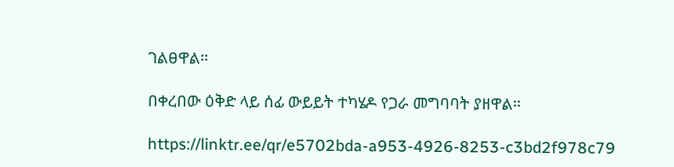ገልፀዋል።

በቀረበው ዕቅድ ላይ ሰፊ ውይይት ተካሄዶ የጋራ መግባባት ያዘዋል።

https://linktr.ee/qr/e5702bda-a953-4926-8253-c3bd2f978c79